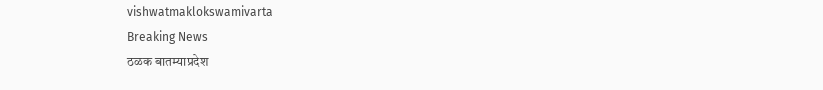vishwatmaklokswamivarta
Breaking News
ठळक बातम्याप्रदेश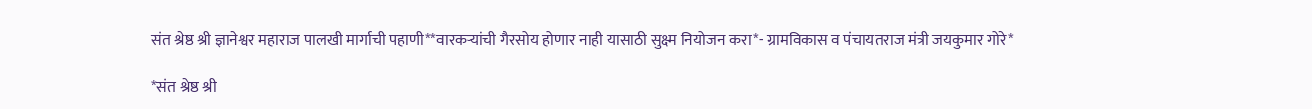संत श्रेष्ठ श्री ज्ञानेश्वर महाराज पालखी मार्गाची पहाणी**वारकऱ्यांची गैरसोय होणार नाही यासाठी सुक्ष्म नियोजन करा*- ग्रामविकास व पंचायतराज मंत्री जयकुमार गोरे*

*संत श्रेष्ठ श्री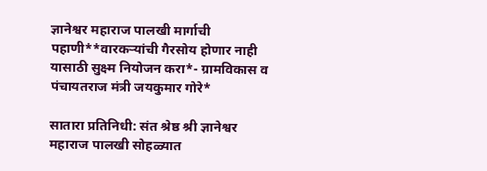ज्ञानेश्वर महाराज पालखी मार्गाची पहाणी**वारकऱ्यांची गैरसोय होणार नाही यासाठी सुक्ष्म नियोजन करा*- ग्रामविकास व पंचायतराज मंत्री जयकुमार गोरे*

सातारा प्रतिनिधी: संत श्रेष्ठ श्री ज्ञानेश्वर महाराज पालखी सोहळ्यात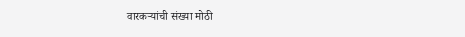वारकऱ्यांची संख्या मोठी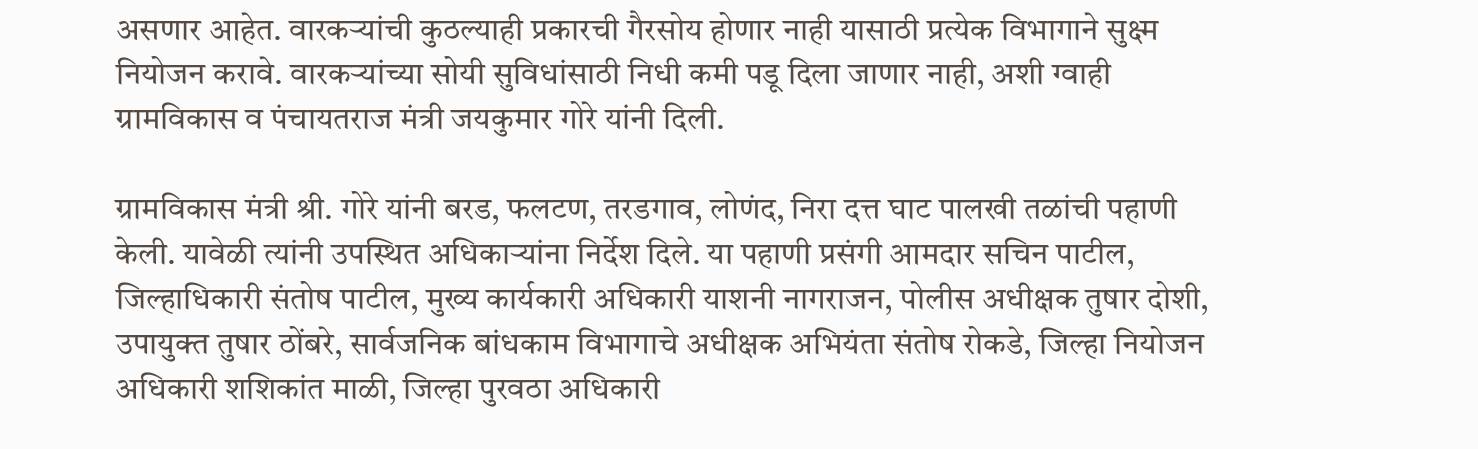असणार आहेत. वारकऱ्यांची कुठल्याही प्रकारची गैरसोय होणार नाही यासाठी प्रत्येक विभागाने सुक्ष्म नियोजन करावे. वारकऱ्यांच्या सोयी सुविधांसाठी निधी कमी पडू दिला जाणार नाही, अशी ग्वाही ग्रामविकास व पंचायतराज मंत्री जयकुमार गोरे यांनी दिली.

ग्रामविकास मंत्री श्री. गोरे यांनी बरड, फलटण, तरडगाव, लोणंद, निरा दत्त घाट पालखी तळांची पहाणी केली. यावेळी त्यांनी उपस्थित अधिकाऱ्यांना निर्देश दिले. या पहाणी प्रसंगी आमदार सचिन पाटील, जिल्हाधिकारी संतोष पाटील, मुख्य कार्यकारी अधिकारी याशनी नागराजन, पोलीस अधीक्षक तुषार दोशी, उपायुक्त तुषार ठोंबरे, सार्वजनिक बांधकाम विभागाचे अधीक्षक अभियंता संतोष रोकडे, जिल्हा नियोजन अधिकारी शशिकांत माळी, जिल्हा पुरवठा अधिकारी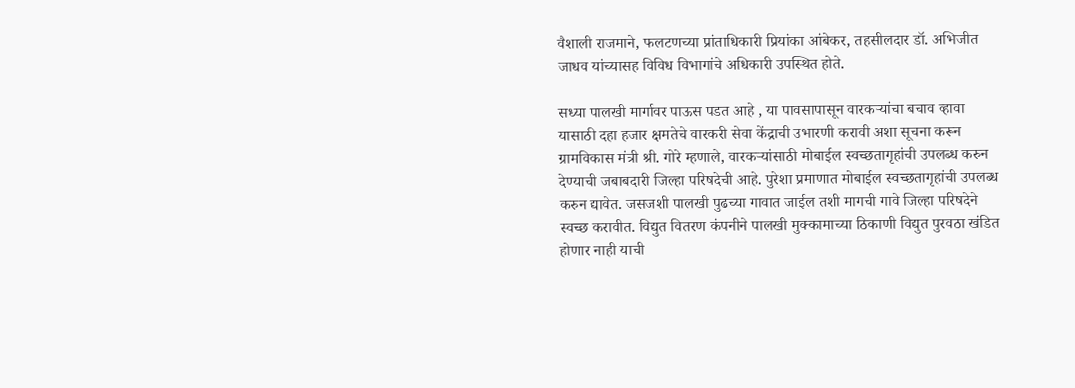वैशाली राजमाने, फलटणच्या प्रांताधिकारी प्रियांका आंबेकर, तहसीलदार डॉ. अभिजीत जाधव यांच्यासह विविध विभागांचे अधिकारी उपस्थित होते.

सध्या पालखी मार्गावर पाऊस पडत आहे , या पावसापासून वारकऱ्यांचा बचाव व्हावा यासाठी दहा हजार क्षमतेचे वारकरी सेवा केंद्राची उभारणी करावी अशा सूचना करून ग्रामविकास मंत्री श्री. गोरे म्हणाले, वारकऱ्यांसाठी मोबाईल स्वच्छतागृहांची उपलब्ध करुन देण्याची जबाबदारी जिल्हा परिषदेची आहे. पुरेशा प्रमाणात मोबाईल स्वच्छतागृहांची उपलब्ध करुन द्यावेत. जसजशी पालखी पुढच्या गावात जाईल तशी मागची गावे जिल्हा परिषदेने स्वच्छ करावीत. विद्युत वितरण कंपनीने पालखी मुक्कामाच्या ठिकाणी विद्युत पुरवठा खंडित होणार नाही याची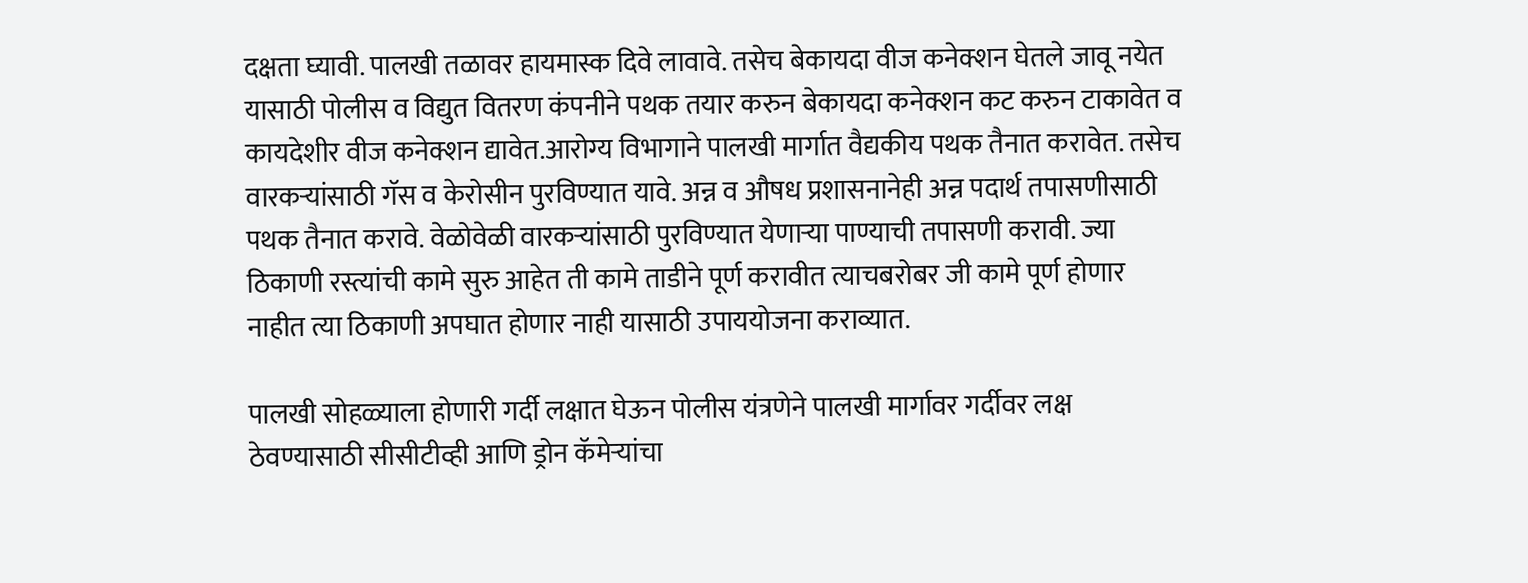दक्षता घ्यावी. पालखी तळावर हायमास्क दिवे लावावे. तसेच बेकायदा वीज कनेक्शन घेतले जावू नयेत यासाठी पोलीस व विद्युत वितरण कंपनीने पथक तयार करुन बेकायदा कनेक्शन कट करुन टाकावेत व कायदेशीर वीज कनेक्शन द्यावेत.आरोग्य विभागाने पालखी मार्गात वैद्यकीय पथक तैनात करावेत. तसेच वारकऱ्यांसाठी गॅस व केरोसीन पुरविण्यात यावे. अन्न व औषध प्रशासनानेही अन्न पदार्थ तपासणीसाठी पथक तैनात करावे. वेळोवेळी वारकऱ्यांसाठी पुरविण्यात येणाऱ्या पाण्याची तपासणी करावी. ज्या ठिकाणी रस्त्यांची कामे सुरु आहेत ती कामे ताडीने पूर्ण करावीत त्याचबरोबर जी कामे पूर्ण होणार नाहीत त्या ठिकाणी अपघात होणार नाही यासाठी उपाययोजना कराव्यात.

पालखी सोहळ्याला होणारी गर्दी लक्षात घेऊन पोलीस यंत्रणेने पालखी मार्गावर गर्दीवर लक्ष ठेवण्यासाठी सीसीटीव्ही आणि ड्रोन कॅमेऱ्यांचा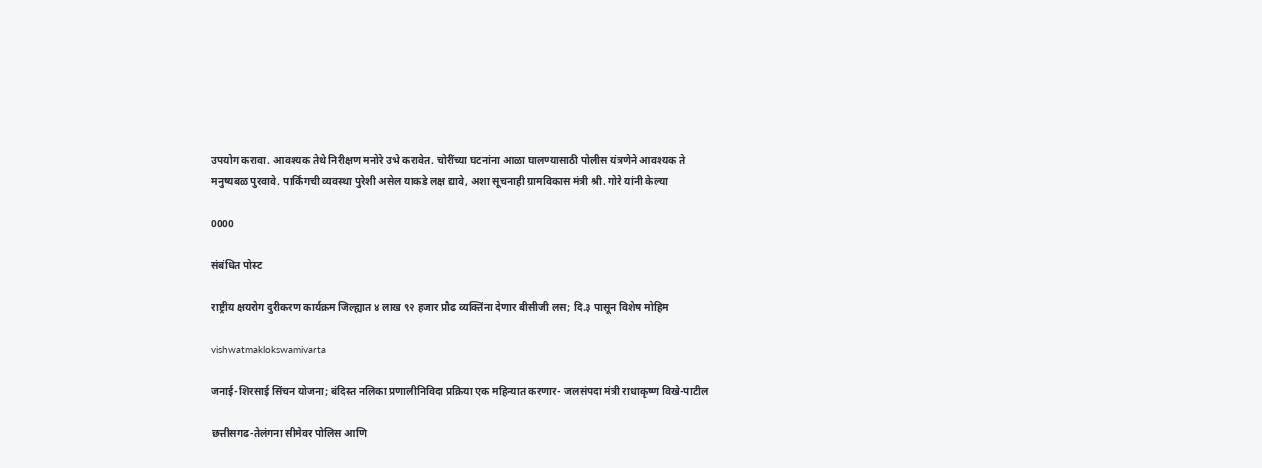उपयोग करावा. आवश्यक तेथे निरीक्षण मनोरे उभे करावेत. चोरींच्या घटनांना आळा घालण्यासाठी पोलीस यंत्रणेने आवश्यक ते मनुष्यबळ पुरवावे. पार्किंगची व्यवस्था पुरेशी असेल याकडे लक्ष द्यावे, अशा सूचनाही ग्रामविकास मंत्री श्री. गोरे यांनी केल्या

0000

संबंधित पोस्ट

राष्ट्रीय क्षयरोग दुरीकरण कार्यक्रम जिल्ह्यात ४ लाख ९२ हजार प्रौढ व्यक्तिंना देणार बीसीजी लस; दि.३ पासून विशेष मोहिम

vishwatmaklokswamivarta

जनाई-शिरसाई सिंचन योजना; बंदिस्त नलिका प्रणालीनिविदा प्रक्रिया एक महिन्यात करणार- जलसंपदा मंत्री राधाकृष्ण विखे-पाटील

छत्तीसगढ-तेलंगना सीमेवर पोलिस आणि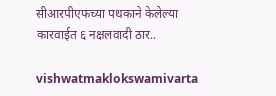सीआरपीएफच्या पथकाने केलेल्या कारवाईत ६ नक्षलवादी ठार..

vishwatmaklokswamivarta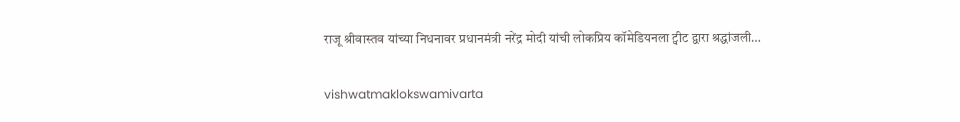राजू श्रीवास्तव यांच्या निधनावर प्रधानमंत्री नरेंद्र मोदी यांची लोकप्रिय कॉमेडियनला ट्वीट द्वारा श्रद्धांजली…

vishwatmaklokswamivarta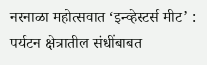नरनाळा महोत्सवात ‘इन्व्हेस्टर्स मीट’ : पर्यटन क्षेत्रातील संधींबाबत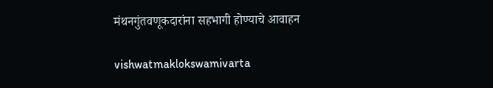मंथनगुंतवणूकदारांना सहभागी होण्याचे आवाहन

vishwatmaklokswamivarta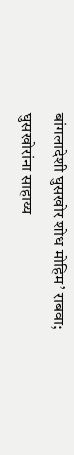बांगलादेशी घुसखोर शोध मोहिम’ राबवा; घुसखोरांना साहाय्य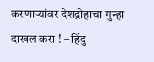करणार्‍यांवर देशद्रोहाचा गुन्हा दाखल करा ! – हिंदु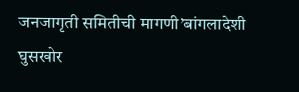जनजागृती समितीची मागणी’बांगलादेशी घुसखोर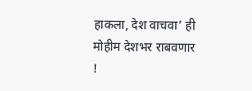हाकला, देश वाचवा’ ही मोहीम देशभर राबवणार !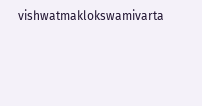vishwatmaklokswamivarta